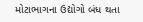મોટાભાગના ઉદ્યોગો બંધ થતા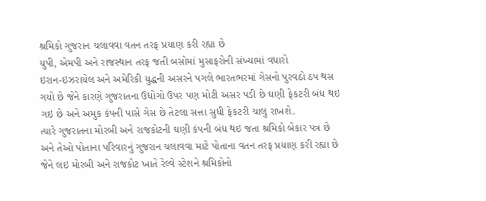શ્રમિકો ગુજરાન ચલાવવા વતન તરફ પ્રયાણ કરી રહ્યા છે
યુપી, એમપી અને રાજસ્થાન તરફ જતી બસોમાં મુસાફરોની સંખ્યામાં વધારો
ઇરાન-ઇઝરાયેલ અને અમેરિકી યુદ્ધની અસરને પગલે ભારતભરમાં ગેસનો પુરવઠો ઠપ થસ ગયો છે જેને કારણે ગુજરાતના ઉદ્યોગો ઉપર પણ મોટી અસર પડી છે ઘણી ફેકટરી બંધ થઇ ગઇ છે અને અમુક કંપની પાસે ગેસ છે તેટલા સત્તા સુધી ફેકટરી ચાલુ રાખશે.
ત્યારે ગુજરાતના મોરબી અને રાજકોટની ઘણી કંપની બંધ થઇ જતા શ્રમિકો બેકાર પત્ર છે અને તેઓ પોતાના પરિવારનું ગુજરાન ચલાવવા માટે પોતાના વતન તરફ પ્રયાણ કરી રહ્યા છે જેને લઇ મોરબી અને રાજકોટ ખાતે રેલ્વે સ્ટેશને શ્રમિકોનો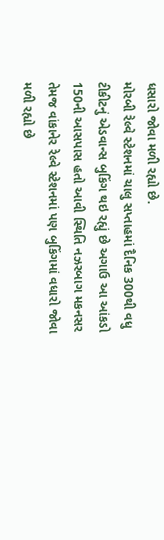ધસારો જોવા મળી રહ્યો છે.
મોરબી રેલ્વે સ્ટેશનમાં ચાલુ સપ્તાહમાં દૈનિક 300થી વધુ ટીકીટનું એડવાન્સ બુકિંગ થઇ રહ્યું છે અગાઉ આ આંકડો 150ની આસપાસ હતો આવી સ્થિતિ નઝરબાગ મકનસર તેમજ વાંકાનેર રેલ્વે સ્ટેશનમાં પણ બુકિંગમાં વધારો જોવા મળી રહ્યો છે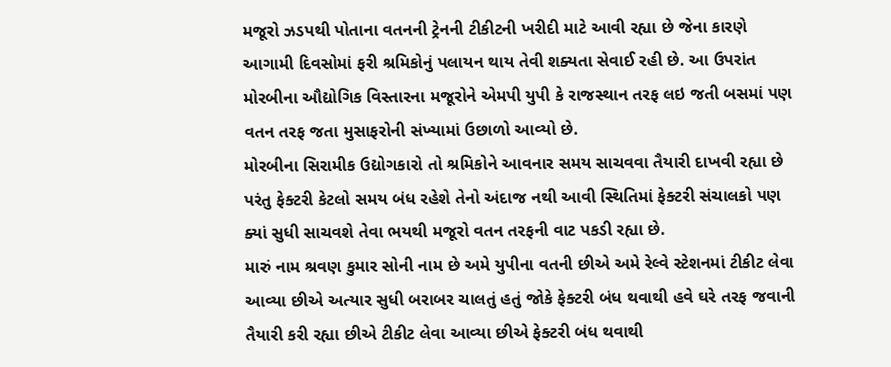મજૂરો ઝડપથી પોતાના વતનની ટ્રેનની ટીકીટની ખરીદી માટે આવી રહ્યા છે જેના કારણે આગામી દિવસોમાં ફરી શ્રમિકોનું પલાયન થાય તેવી શક્યતા સેવાઈ રહી છે. આ ઉપરાંત મોરબીના ઔદ્યોગિક વિસ્તારના મજૂરોને એમપી યુપી કે રાજસ્થાન તરફ લઇ જતી બસમાં પણ વતન તરફ જતા મુસાફરોની સંખ્યામાં ઉછાળો આવ્યો છે.
મોરબીના સિરામીક ઉદ્યોગકારો તો શ્રમિકોને આવનાર સમય સાચવવા તૈયારી દાખવી રહ્યા છે પરંતુ ફેક્ટરી કેટલો સમય બંધ રહેશે તેનો અંદાજ નથી આવી સ્થિતિમાં ફેક્ટરી સંચાલકો પણ ક્યાં સુધી સાચવશે તેવા ભયથી મજૂરો વતન તરફની વાટ પકડી રહ્યા છે.
મારું નામ શ્રવણ કુમાર સોની નામ છે અમે યુપીના વતની છીએ અમે રેલ્વે સ્ટેશનમાં ટીકીટ લેવા આવ્યા છીએ અત્યાર સુધી બરાબર ચાલતું હતું જોકે ફેક્ટરી બંધ થવાથી હવે ઘરે તરફ જવાની તૈયારી કરી રહ્યા છીએ ટીકીટ લેવા આવ્યા છીએ ફેક્ટરી બંધ થવાથી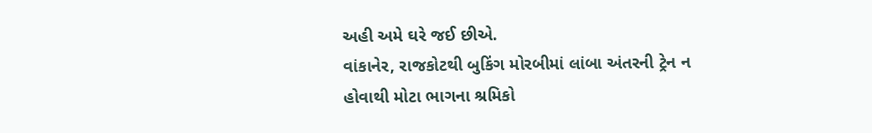અહી અમે ઘરે જઈ છીએ.
વાંકાનેર, રાજકોટથી બુકિંગ મોરબીમાં લાંબા અંતરની ટ્રેન ન હોવાથી મોટા ભાગના શ્રમિકો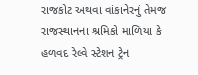રાજકોટ અથવા વાંકાનેરનું તેમજ રાજસ્થાનના શ્રમિકો માળિયા કે હળવદ રેલ્વે સ્ટેશન ટ્રેન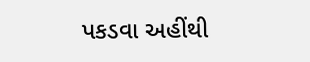પકડવા અહીંથી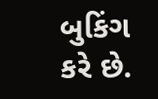બુકિંગ કરે છે.